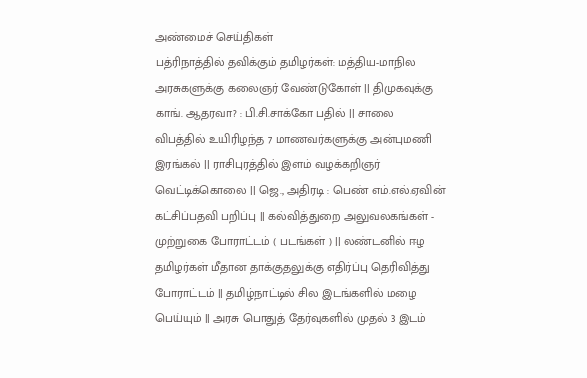அண்மைச் செய்திகள்
பத்ரிநாத்தில் தவிக்கும் தமிழர்கள்: மத்திய-மாநில அரசுகளுக்கு கலைஞர் வேண்டுகோள் || திமுகவுக்கு காங். ஆதரவா? : பி.சி.சாக்கோ பதில் || சாலை விபத்தில் உயிரிழந்த 7 மாணவர்களுக்கு அன்புமணி இரங்கல் || ராசிபுரத்தில் இளம் வழக்கறிஞர் வெட்டிக்கொலை || ஜெ., அதிரடி : பெண் எம்.எல்.ஏவின் கட்சிப்பதவி பறிப்பு || கல்வித்துறை அலுவலகங்கள் - முற்றுகை போராட்டம் ( படங்கள் ) || லண்டனில் ஈழ தமிழர்கள் மீதான தாக்குதலுக்கு எதிர்ப்பு தெரிவித்து போராட்டம் || தமிழ்நாட்டில் சில இடங்களில் மழை பெய்யும் || அரசு பொதுத் தேர்வுகளில் முதல் 3 இடம்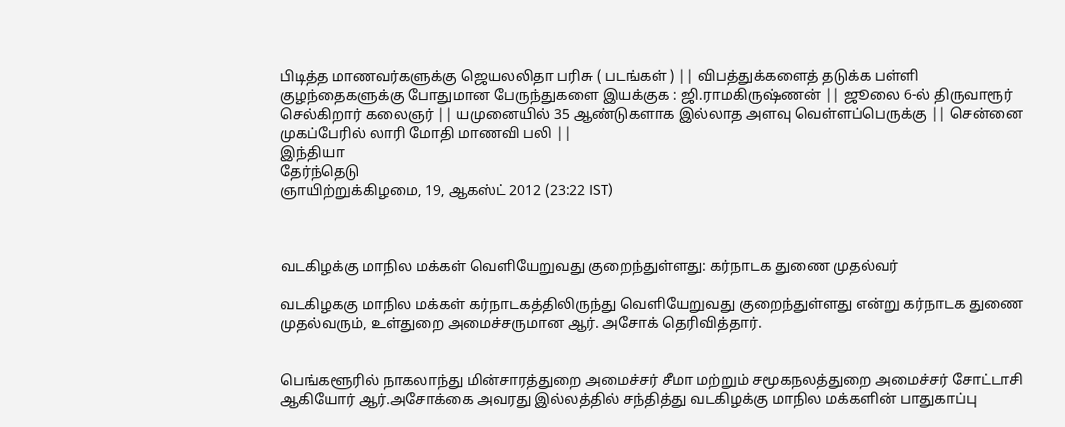பிடித்த மாணவர்களுக்கு ஜெயலலிதா பரிசு ( படங்கள் ) || விபத்துக்களைத் தடுக்க பள்ளி குழந்தைகளுக்கு போதுமான பேருந்துகளை இயக்குக : ஜி.ராமகிருஷ்ணன் || ஜூலை 6-ல் திருவாரூர் செல்கிறார் கலைஞர் || யமுனையில் 35 ஆண்டுகளாக இல்லாத அளவு வெள்ளப்பெருக்கு || சென்னை முகப்பேரில் லாரி மோதி மாணவி பலி ||
இந்தியா
தேர்ந்தெடு
ஞாயிற்றுக்கிழமை, 19, ஆகஸ்ட் 2012 (23:22 IST)



வடகிழக்கு மாநில மக்கள் வெளியேறுவது குறைந்துள்ளது: கர்நாடக துணை முதல்வர்

வடகிழககு மாநில மக்கள் கர்நாடகத்திலிருந்து வெளியேறுவது குறைந்துள்ளது என்று கர்நாடக துணை முதல்வரும், உள்துறை அமைச்சருமான ஆர். அசோக் தெரிவித்தார்.


பெங்களூரில் நாகலாந்து மின்சாரத்துறை அமைச்சர் சீமா மற்றும் சமூகநலத்துறை அமைச்சர் சோட்டாசி ஆகியோர் ஆர்.அசோக்கை அவரது இல்லத்தில் சந்தித்து வடகிழக்கு மாநில மக்களின் பாதுகாப்பு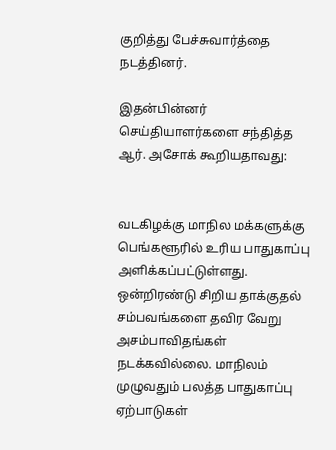குறித்து பேச்சுவார்த்தை நடத்தினர்.

இதன்பின்னர் செய்தியாளர்களை சந்தித்த ஆர். அசோக் கூறியதாவது:


வடகிழக்கு மாநில மக்களுக்கு பெங்களூரில் உரிய பாதுகாப்பு அளிக்கப்பட்டுள்ளது. ஒன்றிரண்டு சிறிய தாக்குதல் சம்பவங்களை தவிர வேறு அசம்பாவிதங்கள் நடக்கவில்லை. மாநிலம் முழுவதும் பலத்த பாதுகாப்பு ஏற்பாடுகள்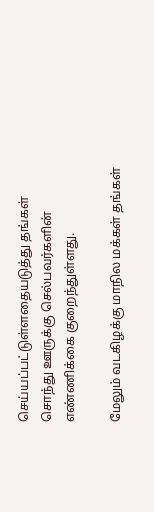செய்யப்பட்டுள்ளதையடுத்து தங்கள் சொந்து ஊருக்கு செல்பவர்களின் எண்ணிக்கை குறைந்துள்ளது.

மேலும் வடகிழக்கு மாநில மக்கள் தங்கள்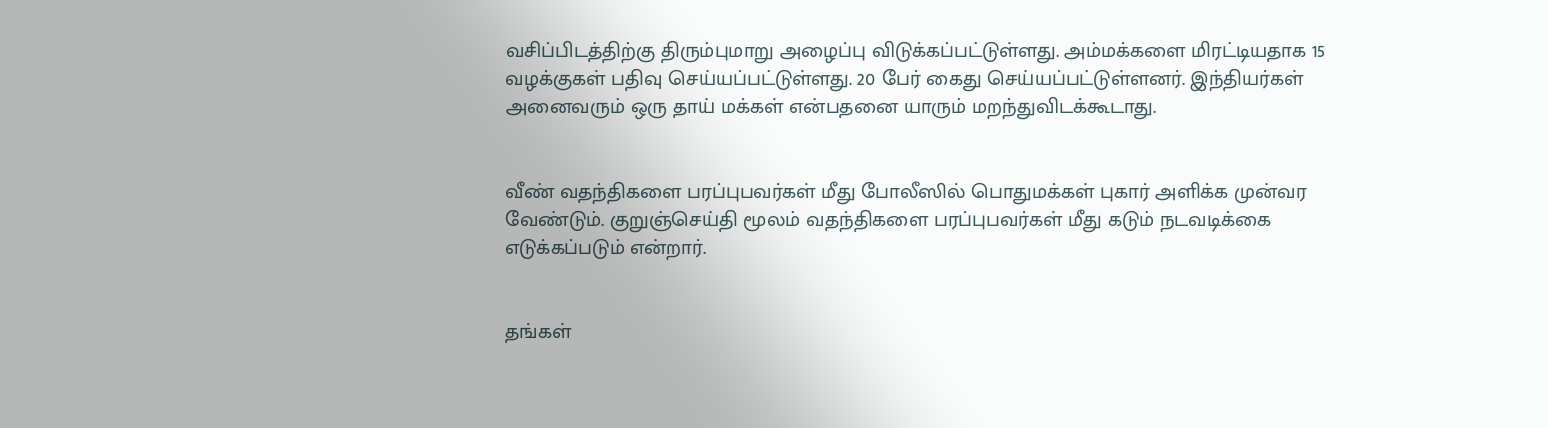வசிப்பிடத்திற்கு திரும்புமாறு அழைப்பு விடுக்கப்பட்டுள்ளது. அம்மக்களை மிரட்டியதாக 15 வழக்குகள் பதிவு செய்யப்பட்டுள்ளது. 20 பேர் கைது செய்யப்பட்டுள்ளனர். இந்தியர்கள் அனைவரும் ஒரு தாய் மக்கள் என்பதனை யாரும் மறந்துவிடக்கூடாது.


வீண் வதந்திகளை பரப்புபவர்கள் மீது போலீஸில் பொதுமக்கள் புகார் அளிக்க முன்வர வேண்டும். குறுஞ்செய்தி மூலம் வதந்திகளை பரப்புபவர்கள் மீது கடும் நடவடிக்கை எடுக்கப்படும் என்றார்.


தங்கள்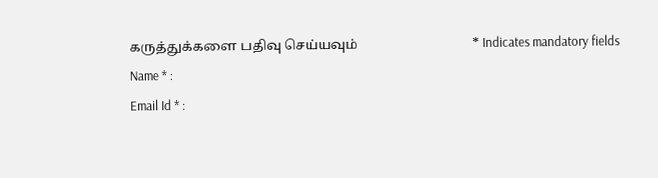கருத்துக்களை பதிவு செய்யவும்                                  * Indicates mandatory fields
Name * :
Email Id * :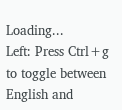Loading...
Left: Press Ctrl+g to toggle between English and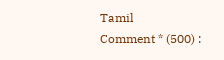Tamil
Comment * (500) :